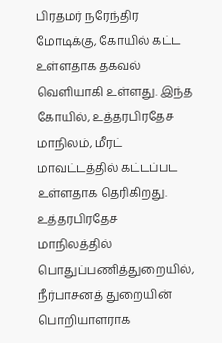பிரதமர் நரேந்திர மோடிக்கு, கோயில் கட்ட உள்ளதாக தகவல் வெளியாகி உள்ளது. இந்த கோயில், உத்தரபிரதேச மாநிலம், மீரட் மாவட்டத்தில் கட்டப்பட உள்ளதாக தெரிகிறது.
உத்தரபிரதேச மாநிலத்தில் பொதுப்பணித்துறையில், நீர்பாசனத் துறையின் பொறியாளராக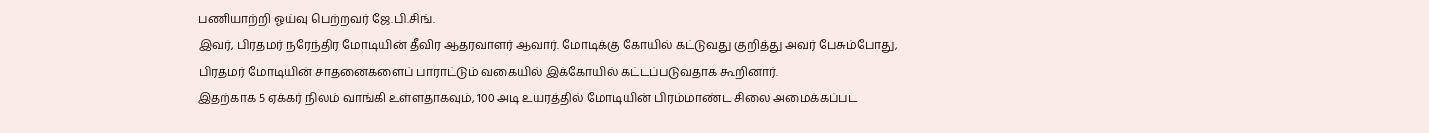பணியாற்றி ஓய்வு பெற்றவர் ஜே.பி.சிங்.
இவர், பிரதமர் நரேந்திர மோடியின் தீவிர ஆதரவாளர் ஆவார். மோடிக்கு கோயில் கட்டுவது குறித்து அவர் பேசும்போது, பிரதமர் மோடியின் சாதனைகளைப் பாராட்டும் வகையில் இக்கோயில் கட்டப்படுவதாக கூறினார்.
இதற்காக 5 ஏக்கர் நிலம் வாங்கி உள்ளதாகவும், 100 அடி உயரத்தில் மோடியின் பிரம்மாண்ட சிலை அமைக்கப்பட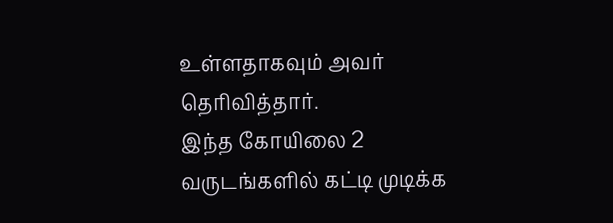உள்ளதாகவும் அவர் தெரிவித்தார்.
இந்த கோயிலை 2 வருடங்களில் கட்டி முடிக்க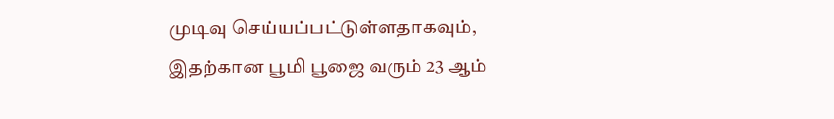முடிவு செய்யப்பட்டுள்ளதாகவும், இதற்கான பூமி பூஜை வரும் 23 ஆம்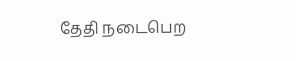தேதி நடைபெற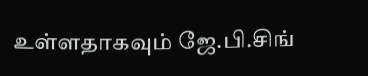உள்ளதாகவும் ஜே.பி.சிங்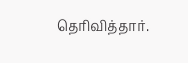தெரிவித்தார்.